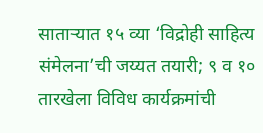साताऱ्यात १५ व्या ‘विद्रोही साहित्य संमेलना’ची जय्यत तयारी; ९ व १० तारखेला विविध कार्यक्रमांची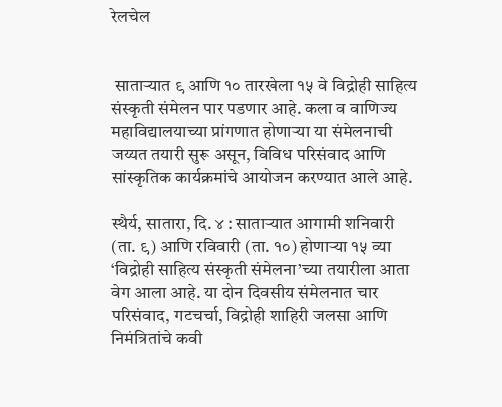रेलचेल


 साताऱ्यात ९ आणि १० तारखेला १५ वे विद्रोही साहित्य संस्कृती संमेलन पार पडणार आहे. कला व वाणिज्य महाविद्यालयाच्या प्रांगणात होणाऱ्या या संमेलनाची जय्यत तयारी सुरू असून, विविध परिसंवाद आणि सांस्कृतिक कार्यक्रमांचे आयोजन करण्यात आले आहे.

स्थैर्य, सातारा, दि. ४ : साताऱ्यात आगामी शनिवारी (ता. ९) आणि रविवारी (ता. १०) होणाऱ्या १५ व्या ‘विद्रोही साहित्य संस्कृती संमेलना’च्या तयारीला आता वेग आला आहे. या दोन दिवसीय संमेलनात चार परिसंवाद, गटचर्चा, विद्रोही शाहिरी जलसा आणि निमंत्रितांचे कवी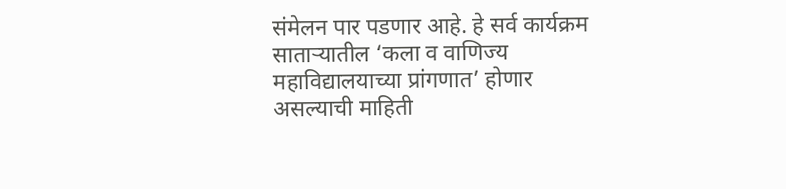संमेलन पार पडणार आहे. हे सर्व कार्यक्रम साताऱ्यातील ‘कला व वाणिज्य महाविद्यालयाच्या प्रांगणात’ होणार असल्याची माहिती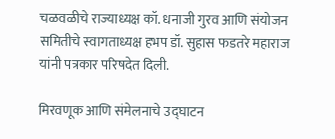चळवळीचे राज्याध्यक्ष कॉ. धनाजी गुरव आणि संयोजन समितीचे स्वागताध्यक्ष हभप डॉ. सुहास फडतरे महाराज यांनी पत्रकार परिषदेत दिली.

मिरवणूक आणि संमेलनाचे उद्घाटन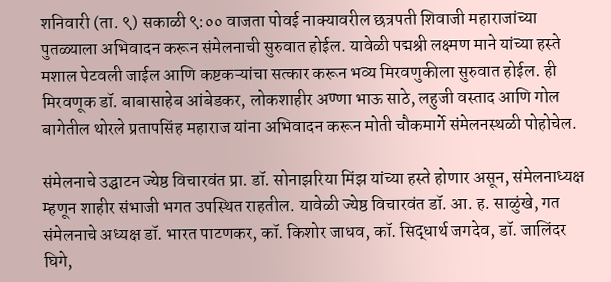शनिवारी (ता. ९) सकाळी ९:०० वाजता पोवई नाक्यावरील छत्रपती शिवाजी महाराजांच्या पुतळ्याला अभिवादन करून संमेलनाची सुरुवात होईल. यावेळी पद्मश्री लक्ष्मण माने यांच्या हस्ते मशाल पेटवली जाईल आणि कष्टकऱ्यांचा सत्कार करून भव्य मिरवणुकीला सुरुवात होईल. ही मिरवणूक डॉ. बाबासाहेब आंबेडकर, लोकशाहीर अण्णा भाऊ साठे, लहुजी वस्ताद आणि गोल बागेतील थोरले प्रतापसिंह महाराज यांना अभिवादन करून मोती चौकमार्गे संमेलनस्थळी पोहोचेल.

संमेलनाचे उद्घाटन ज्येष्ठ विचारवंत प्रा. डॉ. सोनाझरिया मिंझ यांच्या हस्ते होणार असून, संमेलनाध्यक्ष म्हणून शाहीर संभाजी भगत उपस्थित राहतील. यावेळी ज्येष्ठ विचारवंत डॉ. आ. ह. साळुंखे, गत संमेलनाचे अध्यक्ष डॉ. भारत पाटणकर, कॉ. किशोर जाधव, कॉ. सिद्धार्थ जगदेव, डॉ. जालिंदर घिगे,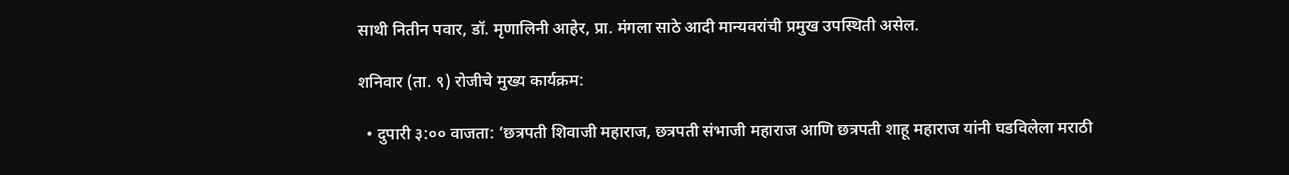साथी नितीन पवार, डॉ. मृणालिनी आहेर, प्रा. मंगला साठे आदी मान्यवरांची प्रमुख उपस्थिती असेल.

शनिवार (ता. ९) रोजीचे मुख्य कार्यक्रम:

  • दुपारी ३:०० वाजता: ‘छत्रपती शिवाजी महाराज, छत्रपती संभाजी महाराज आणि छत्रपती शाहू महाराज यांनी घडविलेला मराठी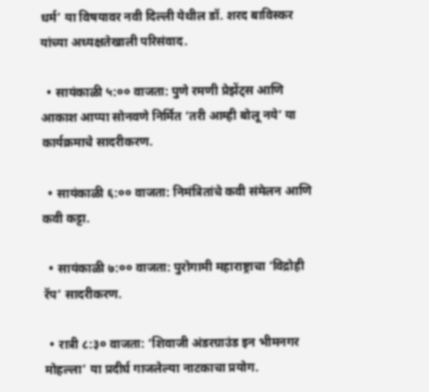धर्म’ या विषयावर नवी दिल्ली येथील डॉ. शरद बाविस्कर यांच्या अध्यक्षतेखाली परिसंवाद.

  • सायंकाळी ५:०० वाजता: पुणे रमणी प्रेझेंट्स आणि आकाश आप्पा सोनवणे निर्मित ‘तरी आम्ही बोलू नये’ या कार्यक्रमाचे सादरीकरण.

  • सायंकाळी ६:०० वाजता: निमंत्रितांचे कवी संमेलन आणि कवी कट्टा.

  • सायंकाळी ७:०० वाजता: पुरोगामी महाराष्ट्राचा ‘विद्रोही रॅप’ सादरीकरण.

  • रात्री ८:३० वाजता: ‘शिवाजी अंडरग्राउंड इन भीमनगर मोहल्ला’ या प्रदीर्घ गाजलेल्या नाटकाचा प्रयोग.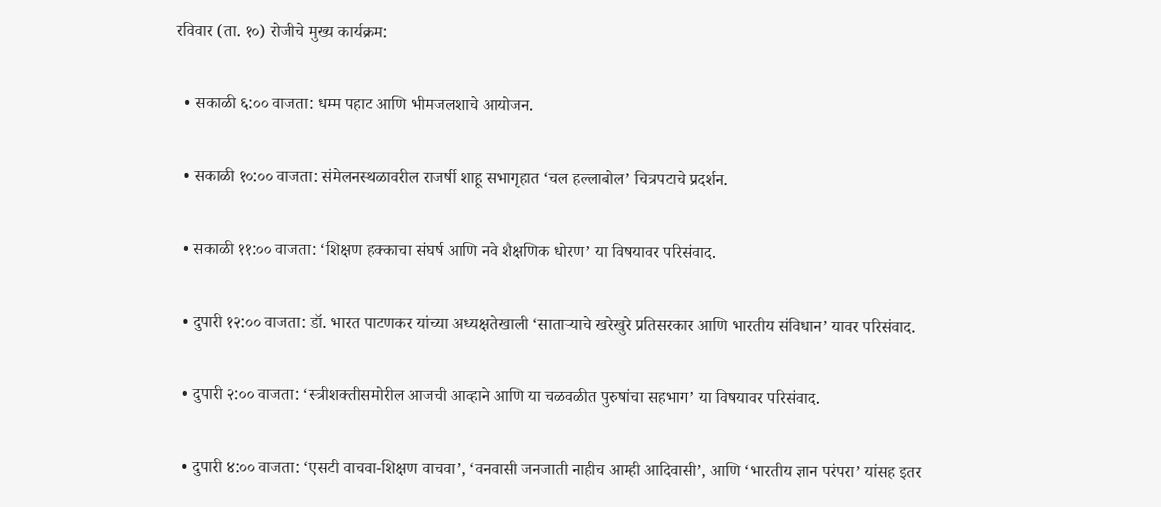रविवार (ता. १०) रोजीचे मुख्य कार्यक्रम:

  • सकाळी ६:०० वाजता: धम्म पहाट आणि भीमजलशाचे आयोजन.

  • सकाळी १०:०० वाजता: संमेलनस्थळावरील राजर्षी शाहू सभागृहात ‘चल हल्लाबोल’ चित्रपटाचे प्रदर्शन.

  • सकाळी ११:०० वाजता: ‘शिक्षण हक्काचा संघर्ष आणि नवे शैक्षणिक धोरण’ या विषयावर परिसंवाद.

  • दुपारी १२:०० वाजता: डॉ. भारत पाटणकर यांच्या अध्यक्षतेखाली ‘साताऱ्याचे खरेखुरे प्रतिसरकार आणि भारतीय संविधान’ यावर परिसंवाद.

  • दुपारी २:०० वाजता: ‘स्त्रीशक्तीसमोरील आजची आव्हाने आणि या चळवळीत पुरुषांचा सहभाग’ या विषयावर परिसंवाद.

  • दुपारी ४:०० वाजता: ‘एसटी वाचवा-शिक्षण वाचवा’, ‘वनवासी जनजाती नाहीच आम्ही आदिवासी’, आणि ‘भारतीय ज्ञान परंपरा’ यांसह इतर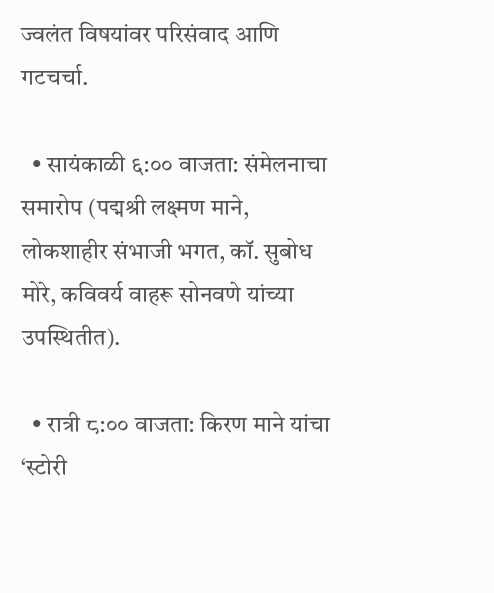ज्वलंत विषयांवर परिसंवाद आणि गटचर्चा.

  • सायंकाळी ६:०० वाजता: संमेलनाचा समारोप (पद्मश्री लक्ष्मण माने, लोकशाहीर संभाजी भगत, कॉ. सुबोध मोरे, कविवर्य वाहरू सोनवणे यांच्या उपस्थितीत).

  • रात्री ८:०० वाजता: किरण माने यांचा ‘स्टोरी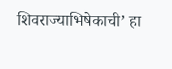शिवराज्याभिषेकाची’ हा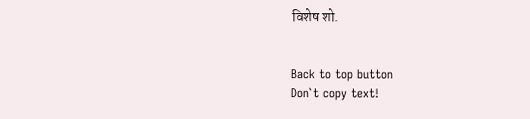विशेष शो.


Back to top button
Don`t copy text!